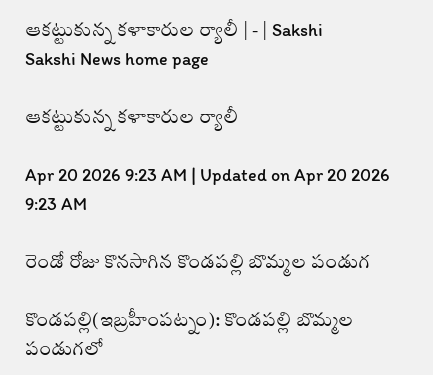ఆకట్టుకున్న కళాకారుల ర్యాలీ | - | Sakshi
Sakshi News home page

ఆకట్టుకున్న కళాకారుల ర్యాలీ

Apr 20 2026 9:23 AM | Updated on Apr 20 2026 9:23 AM

రెండో రోజు కొనసాగిన కొండపల్లి బొమ్మల పండుగ

కొండపల్లి(ఇబ్రహీంపట్నం): కొండపల్లి బొమ్మల పండుగలో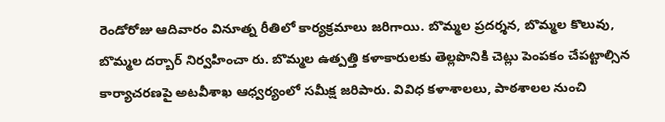రెండోరోజు ఆదివారం వినూత్న రీతిలో కార్యక్రమాలు జరిగాయి. బొమ్మల ప్రదర్శన, బొమ్మల కొలువు, బొమ్మల దర్బార్‌ నిర్వహించా రు. బొమ్మల ఉత్పత్తి కళాకారులకు తెల్లపొనికి చెట్లు పెంపకం చేపట్టాల్సిన కార్యాచరణపై అటవీశాఖ ఆధ్వర్యంలో సమీక్ష జరిపారు. వివిధ కళాశాలలు, పాఠశాలల నుంచి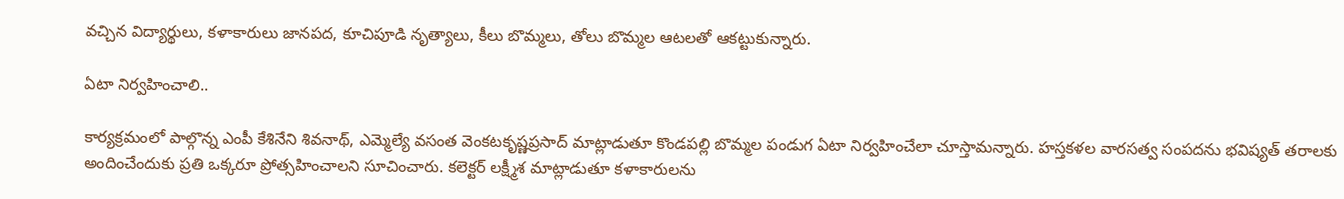వచ్చిన విద్యార్థులు, కళాకారులు జానపద, కూచిపూడి నృత్యాలు, కీలు బొమ్మలు, తోలు బొమ్మల ఆటలతో ఆకట్టుకున్నారు.

ఏటా నిర్వహించాలి..

కార్యక్రమంలో పాల్గొన్న ఎంపీ కేశినేని శివనాథ్‌, ఎమ్మెల్యే వసంత వెంకటకృష్ణప్రసాద్‌ మాట్లాడుతూ కొండపల్లి బొమ్మల పండుగ ఏటా నిర్వహించేలా చూస్తామన్నారు. హస్తకళల వారసత్వ సంపదను భవిష్యత్‌ తరాలకు అందించేందుకు ప్రతి ఒక్కరూ ప్రోత్సహించాలని సూచించారు. కలెక్టర్‌ లక్ష్మీశ మాట్లాడుతూ కళాకారులను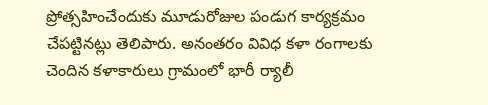ప్రోత్సహించేందుకు మూడురోజుల పండుగ కార్యక్రమం చేపట్టినట్లు తెలిపారు. అనంతరం వివిధ కళా రంగాలకు చెందిన కళాకారులు గ్రామంలో భారీ ర్యాలీ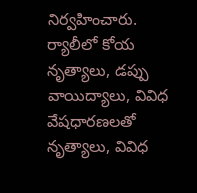నిర్వహించారు. ర్యాలీలో కోయ నృత్యాలు, డప్పు వాయిద్యాలు, వివిధ వేషధారణలతో నృత్యాలు, వివిధ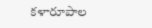కళారూపాల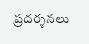ప్రదర్శనలు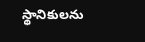స్థానికులను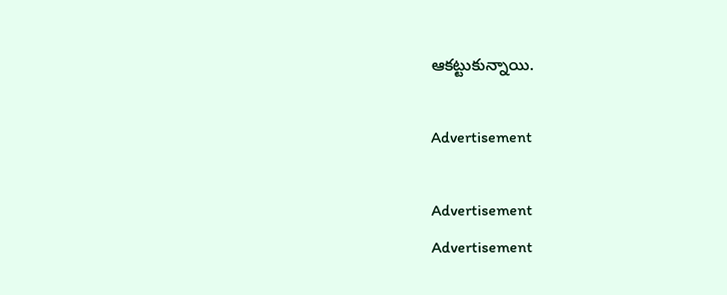ఆకట్టుకున్నాయి.

Advertisement

Advertisement
Advertisement